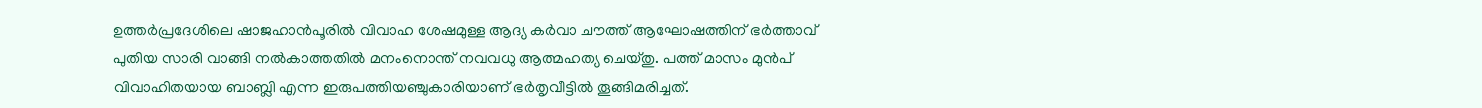ഉത്തർപ്രദേശിലെ ഷാജഹാൻപൂരിൽ വിവാഹ ശേഷമുള്ള ആദ്യ കർവാ ചൗത്ത് ആഘോഷത്തിന് ഭർത്താവ് പുതിയ സാരി വാങ്ങി നൽകാത്തതിൽ മനംനൊന്ത് നവവധു ആത്മഹത്യ ചെയ്തു. പത്ത് മാസം മുൻപ് വിവാഹിതയായ ബാബ്ലി എന്ന ഇരുപത്തിയഞ്ചുകാരിയാണ് ഭർതൃവീട്ടിൽ തൂങ്ങിമരിച്ചത്.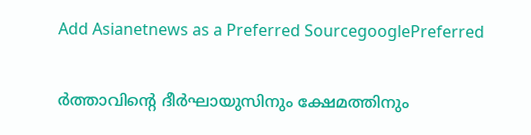Add Asianetnews as a Preferred SourcegooglePreferred

ര്‍ത്താവിന്‍റെ ദീർഘായുസിനും ക്ഷേമത്തിനും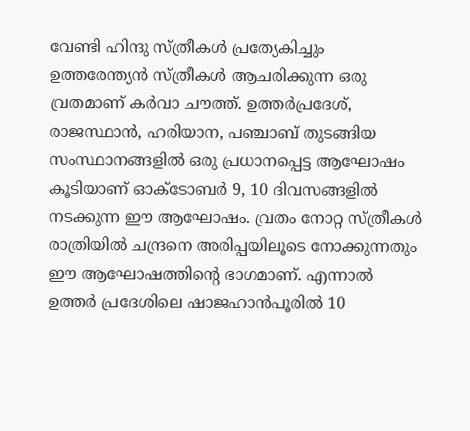വേണ്ടി ഹിന്ദു സ്ത്രീകൾ പ്രത്യേകിച്ചും ഉത്തരേന്ത്യന്‍ സ്ത്രീകൾ ആചരിക്കുന്ന ഒരു വ്രതമാണ് ക‍ർവാ ചൗത്ത്. ഉത്തർപ്രദേശ്, രാജസ്ഥാന്‍, ഹരിയാന, പഞ്ചാബ് തുടങ്ങിയ സംസ്ഥാനങ്ങളില്‍ ഒരു പ്രധാനപ്പെട്ട ആഘോഷം കൂടിയാണ് ഓക്ടോബർ 9, 10 ദിവസങ്ങളിൽ നടക്കുന്ന ഈ ആഘോഷം. വ്രതം നോറ്റ സ്ത്രീകൾ രാത്രിയില്‍ ചന്ദ്രനെ അരിപ്പയിലൂടെ നോക്കുന്നതും ഈ ആഘോഷത്തിന്‍റെ ഭാഗമാണ്. എന്നാല്‍ ഉത്തർ പ്രദേശിലെ ഷാജഹാന്‍പൂരിൽ 10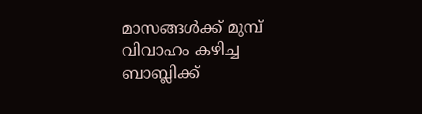മാസങ്ങൾക്ക് മുമ്പ് വിവാഹം കഴിച്ച ബാബ്ലിക്ക്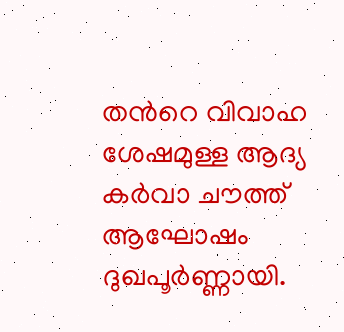തന്‍റെ വിവാഹ ശേഷമുള്ള ആദ്യ ക‍ർവാ ചൗത്ത് ആഘോഷം ദുഖപൂര്‍ണ്ണായി.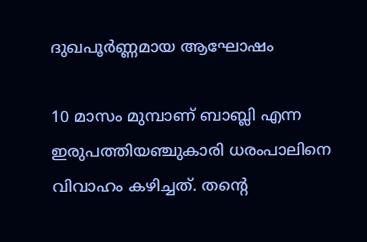ദുഖപൂര്‍ണ്ണമായ ആഘോഷം

10 മാസം മുമ്പാണ് ബാബ്ലി എന്ന ഇരുപത്തിയഞ്ചുകാരി ധരംപാലിനെ വിവാഹം കഴിച്ചത്. തന്‍റെ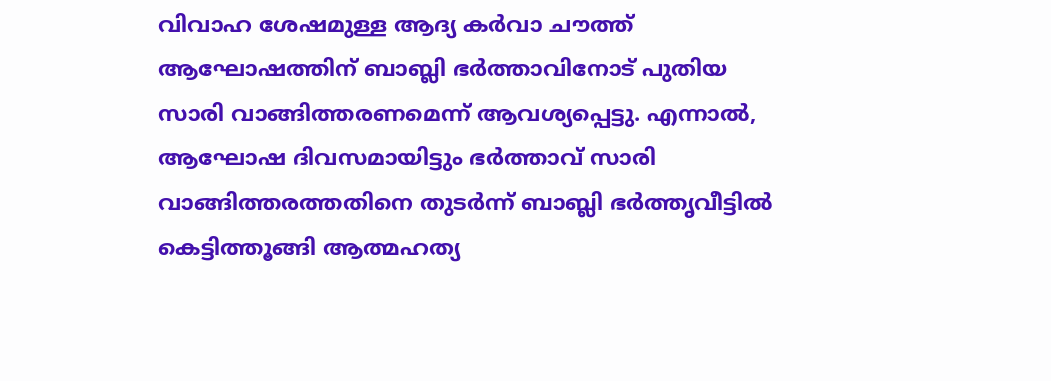വിവാഹ ശേഷമുള്ള ആദ്യ കർവാ ചൗത്ത് ആഘോഷത്തിന് ബാബ്ലി ഭര്‍ത്താവിനോട് പുതിയ സാരി വാങ്ങിത്തരണമെന്ന് ആവശ്യപ്പെട്ടു. എന്നാല്‍, ആഘോഷ ദിവസമായിട്ടും ഭര്‍ത്താവ് സാരി വാങ്ങിത്തരത്തതിനെ തുടർന്ന് ബാബ്ലി ഭര്‍ത്തൃവീട്ടില്‍ കെട്ടിത്തൂങ്ങി ആത്മഹത്യ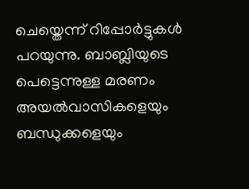ചെയ്തെന്ന് റിപ്പോര്‍ട്ടുകൾ പറയുന്നു. ബാബ്ലിയുടെ പെട്ടെന്നുള്ള മരണം അയൽവാസികളെയും ബന്ധുക്കളെയും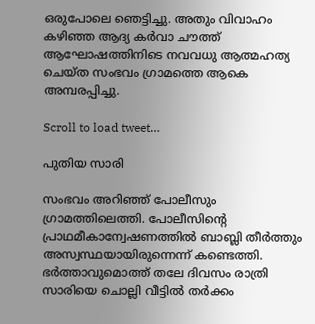ഒരുപോലെ ഞെട്ടിച്ചു. അതും വിവാഹം കഴിഞ്ഞ ആദ്യ കർവാ ചൗത്ത് ആഘോഷത്തിനിടെ നവവധു ആത്മഹത്യ ചെയ്ത സംഭവം ഗ്രാമത്തെ ആകെ അമ്പരപ്പിച്ചു.

Scroll to load tweet…

പുതിയ സാരി

സംഭവം അറിഞ്ഞ് പോലീസും ഗ്രാമത്തിലെത്തി. പോലീസിന്‍റെ പ്രാഥമീകാന്വേഷണത്തില്‍ ബാബ്ലി തീര്‍ത്തും അസ്വസ്ഥയായിരുന്നെന്ന് കണ്ടെത്തി. ഭര്‍ത്താവുമൊത്ത് തലേ ദിവസം രാത്രി സാരിയെ ചൊല്ലി വീട്ടില്‍ തര്‍ക്കം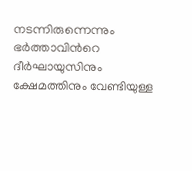നടന്നിരുന്നെന്നും ഭര്‍ത്താവിന്‍റെ ദീർഘായുസിനും ക്ഷേമത്തിനും വേണ്ടിയുള്ള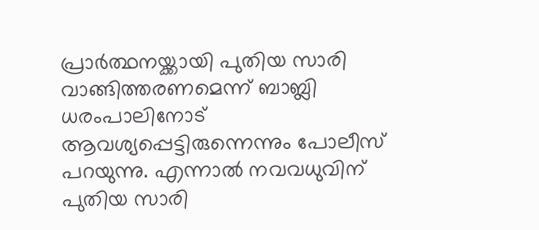പ്രാര്‍ത്ഥനയ്ക്കായി പുതിയ സാരി വാങ്ങിത്തരണമെന്ന് ബാബ്ലി ധരംപാലിനോട് ആവശ്യപ്പെട്ടിരുന്നെന്നും പോലീസ് പറയുന്നു. എന്നാല്‍ നവവധുവിന് പുതിയ സാരി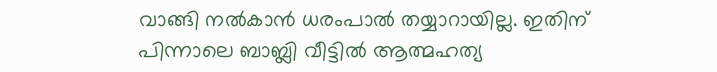വാങ്ങി നല്‍കാന്‍ ധരംപാല്‍ തയ്യാറായില്ല. ഇതിന് പിന്നാലെ ബാബ്ലി വീട്ടിൽ ആത്മഹത്യ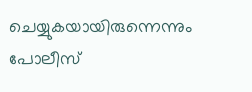ചെയ്യുകയായിരുന്നെന്നും പോലീസ്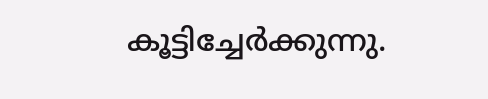കൂട്ടിച്ചേര്‍ക്കുന്നു.